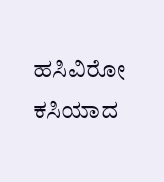ಹಸಿವಿರೋ ಕಸಿಯಾದ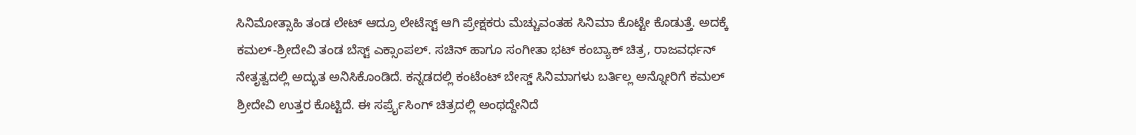ಸಿನಿಮೋತ್ಸಾಹಿ ತಂಡ ಲೇಟ್ ಆದ್ರೂ ಲೇಟೆಸ್ಟ್ ಆಗಿ ಪ್ರೇಕ್ಷಕರು ಮೆಚ್ಚುವಂತಹ ಸಿನಿಮಾ ಕೊಟ್ಟೇ ಕೊಡುತ್ತೆ. ಅದಕ್ಕೆ ಕಮಲ್-ಶ್ರೀದೇವಿ ತಂಡ ಬೆಸ್ಟ್ ಎಕ್ಸಾಂಪಲ್. ಸಚಿನ್ ಹಾಗೂ ಸಂಗೀತಾ ಭಟ್ ಕಂಬ್ಯಾಕ್ ಚಿತ್ರ, ರಾಜವರ್ಧನ್ ನೇತೃತ್ವದಲ್ಲಿ ಅದ್ಭುತ ಅನಿಸಿಕೊಂಡಿದೆ. ಕನ್ನಡದಲ್ಲಿ ಕಂಟೆಂಟ್ ಬೇಸ್ಡ್ ಸಿನಿಮಾಗಳು ಬರ್ತಿಲ್ಲ ಅನ್ನೋರಿಗೆ ಕಮಲ್ ಶ್ರೀದೇವಿ ಉತ್ತರ ಕೊಟ್ಟಿದೆ. ಈ ಸರ್ಪ್ರೈಸಿಂಗ್ ಚಿತ್ರದಲ್ಲಿ ಅಂಥದ್ದೇನಿದೆ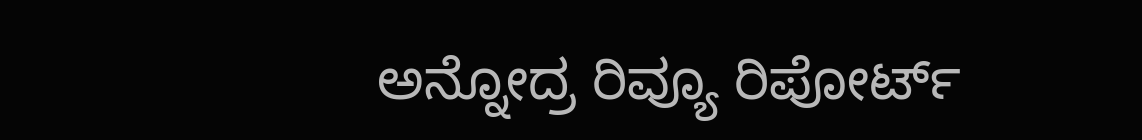ಅನ್ನೋದ್ರ ರಿವ್ಯೂ ರಿಪೋರ್ಟ್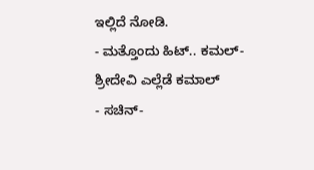ಇಲ್ಲಿದೆ ನೋಡಿ.
- ಮತ್ತೊಂದು ಹಿಟ್.. ಕಮಲ್-ಶ್ರೀದೇವಿ ಎಲ್ಲೆಡೆ ಕಮಾಲ್
- ಸಚಿನ್-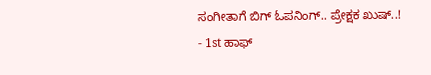ಸಂಗೀತಾಗೆ ಬಿಗ್ ಓಪನಿಂಗ್.. ಪ್ರೇಕ್ಷಕ ಖುಷ್..!
- 1st ಹಾಫ್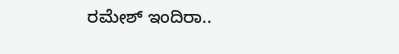ರಮೇಶ್ ಇಂದಿರಾ..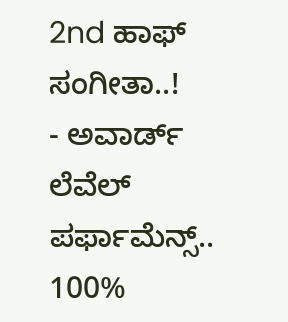2nd ಹಾಫ್ ಸಂಗೀತಾ..!
- ಅವಾರ್ಡ್ ಲೆವೆಲ್ ಪರ್ಫಾಮೆನ್ಸ್.. 100%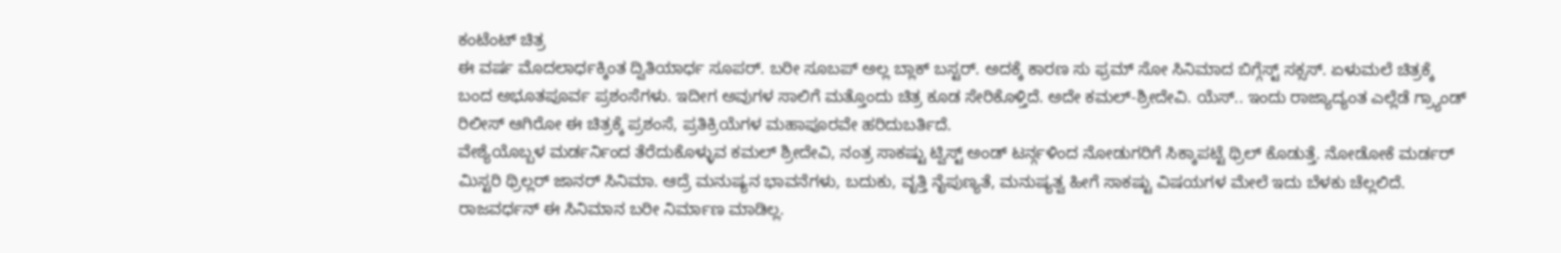ಕಂಟೆಂಟ್ ಚಿತ್ರ
ಈ ವರ್ಷ ಮೊದಲಾರ್ಧಕ್ಕಿಂತ ದ್ವಿತಿಯಾರ್ಧ ಸೂಪರ್. ಬರೀ ಸೂಬಪ್ ಅಲ್ಲ ಬ್ಲಾಕ್ ಬಸ್ಟರ್. ಅದಕ್ಕೆ ಕಾರಣ ಸು ಫ್ರಮ್ ಸೋ ಸಿನಿಮಾದ ಬಿಗ್ಗೆಸ್ಟ್ ಸಕ್ಸಸ್. ಏಳುಮಲೆ ಚಿತ್ರಕ್ಕೆ ಬಂದ ಅಭೂತಪೂರ್ವ ಪ್ರಶಂಸೆಗಳು. ಇದೀಗ ಅವುಗಳ ಸಾಲಿಗೆ ಮತ್ತೊಂದು ಚಿತ್ರ ಕೂಡ ಸೇರಿಕೊಳ್ತಿದೆ. ಅದೇ ಕಮಲ್-ಶ್ರೀದೇವಿ. ಯೆಸ್.. ಇಂದು ರಾಜ್ಯಾದ್ಯಂತ ಎಲ್ಲೆಡೆ ಗ್ರ್ಯಾಂಡ್ ರಿಲೀಸ್ ಆಗಿರೋ ಈ ಚಿತ್ರಕ್ಕೆ ಪ್ರಶಂಸೆ, ಪ್ರತಿಕ್ರಿಯೆಗಳ ಮಹಾಪೂರವೇ ಹರಿದುಬರ್ತಿದೆ.
ವೇಶ್ಯೆಯೊಬ್ಬಳ ಮರ್ಡರ್ನಿಂದ ತೆರೆದುಕೊಳ್ಳುವ ಕಮಲ್ ಶ್ರೀದೇವಿ, ನಂತ್ರ ಸಾಕಷ್ಟು ಟ್ವಿಸ್ಟ್ ಅಂಡ್ ಟರ್ನ್ಗಳಿಂದ ನೋಡುಗರಿಗೆ ಸಿಕ್ಕಾಪಟ್ಟೆ ಥ್ರಿಲ್ ಕೊಡುತ್ತೆ. ನೋಡೋಕೆ ಮರ್ಡರ್ ಮಿಸ್ಟರಿ ಥ್ರಿಲ್ಲರ್ ಜಾನರ್ ಸಿನಿಮಾ. ಆದ್ರೆ ಮನುಷ್ಯನ ಭಾವನೆಗಳು, ಬದುಕು, ವೃತ್ತಿ ನೈಪುಣ್ಯತೆ, ಮನುಷ್ಯತ್ವ ಹೀಗೆ ಸಾಕಷ್ಟು ವಿಷಯಗಳ ಮೇಲೆ ಇದು ಬೆಳಕು ಚೆಲ್ಲಲಿದೆ.
ರಾಜವರ್ಧನ್ ಈ ಸಿನಿಮಾನ ಬರೀ ನಿರ್ಮಾಣ ಮಾಡಿಲ್ಲ.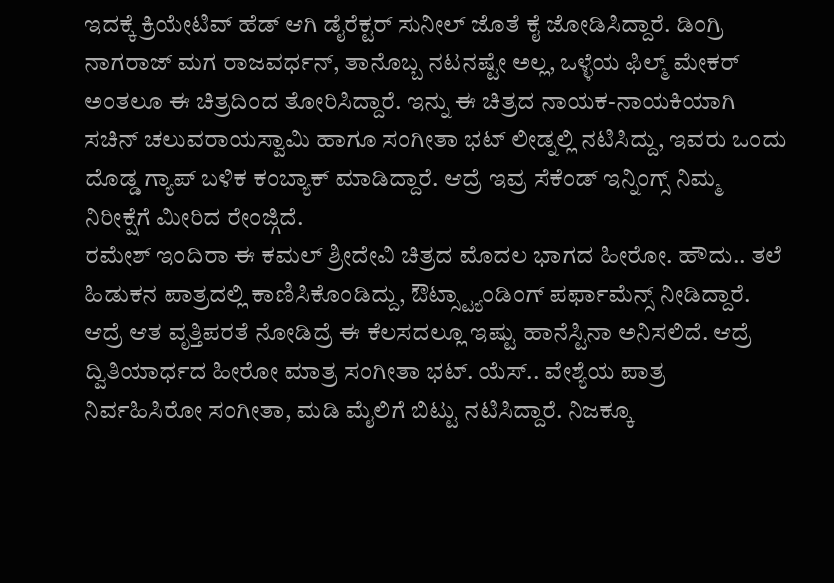ಇದಕ್ಕೆ ಕ್ರಿಯೇಟಿವ್ ಹೆಡ್ ಆಗಿ ಡೈರೆಕ್ಟರ್ ಸುನೀಲ್ ಜೊತೆ ಕೈ ಜೋಡಿಸಿದ್ದಾರೆ. ಡಿಂಗ್ರಿ ನಾಗರಾಜ್ ಮಗ ರಾಜವರ್ಧನ್, ತಾನೊಬ್ಬ ನಟನಷ್ಟೇ ಅಲ್ಲ, ಒಳ್ಳೆಯ ಫಿಲ್ಮ್ ಮೇಕರ್ ಅಂತಲೂ ಈ ಚಿತ್ರದಿಂದ ತೋರಿಸಿದ್ದಾರೆ. ಇನ್ನು ಈ ಚಿತ್ರದ ನಾಯಕ-ನಾಯಕಿಯಾಗಿ ಸಚಿನ್ ಚಲುವರಾಯಸ್ವಾಮಿ ಹಾಗೂ ಸಂಗೀತಾ ಭಟ್ ಲೀಡ್ನಲ್ಲಿ ನಟಿಸಿದ್ದು, ಇವರು ಒಂದು ದೊಡ್ಡ ಗ್ಯಾಪ್ ಬಳಿಕ ಕಂಬ್ಯಾಕ್ ಮಾಡಿದ್ದಾರೆ. ಆದ್ರೆ ಇವ್ರ ಸೆಕೆಂಡ್ ಇನ್ನಿಂಗ್ಸ್ ನಿಮ್ಮ ನಿರೀಕ್ಷೆಗೆ ಮೀರಿದ ರೇಂಜ್ಗಿದೆ.
ರಮೇಶ್ ಇಂದಿರಾ ಈ ಕಮಲ್ ಶ್ರೀದೇವಿ ಚಿತ್ರದ ಮೊದಲ ಭಾಗದ ಹೀರೋ. ಹೌದು.. ತಲೆ ಹಿಡುಕನ ಪಾತ್ರದಲ್ಲಿ ಕಾಣಿಸಿಕೊಂಡಿದ್ದು, ಔಟ್ಸ್ಟ್ಯಾಂಡಿಂಗ್ ಪರ್ಫಾಮೆನ್ಸ್ ನೀಡಿದ್ದಾರೆ. ಆದ್ರೆ ಆತ ವೃತ್ತಿಪರತೆ ನೋಡಿದ್ರೆ ಈ ಕೆಲಸದಲ್ಲೂ ಇಷ್ಟು ಹಾನೆಸ್ಟಿನಾ ಅನಿಸಲಿದೆ. ಆದ್ರೆ ದ್ವಿತಿಯಾರ್ಧದ ಹೀರೋ ಮಾತ್ರ ಸಂಗೀತಾ ಭಟ್. ಯೆಸ್.. ವೇಶ್ಯೆಯ ಪಾತ್ರ ನಿರ್ವಹಿಸಿರೋ ಸಂಗೀತಾ, ಮಡಿ ಮೈಲಿಗೆ ಬಿಟ್ಟು ನಟಿಸಿದ್ದಾರೆ. ನಿಜಕ್ಕೂ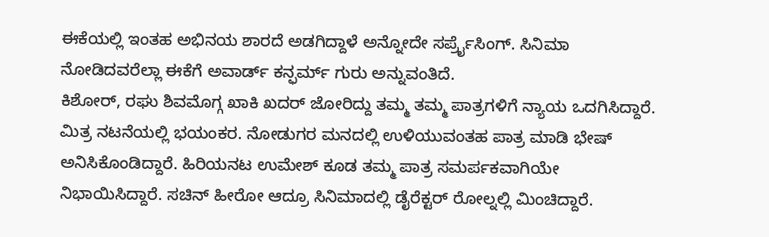ಈಕೆಯಲ್ಲಿ ಇಂತಹ ಅಭಿನಯ ಶಾರದೆ ಅಡಗಿದ್ದಾಳೆ ಅನ್ನೋದೇ ಸರ್ಪ್ರೈಸಿಂಗ್. ಸಿನಿಮಾ ನೋಡಿದವರೆಲ್ಲಾ ಈಕೆಗೆ ಅವಾರ್ಡ್ ಕನ್ಫರ್ಮ್ ಗುರು ಅನ್ನುವಂತಿದೆ.
ಕಿಶೋರ್, ರಘು ಶಿವಮೊಗ್ಗ ಖಾಕಿ ಖದರ್ ಜೋರಿದ್ದು ತಮ್ಮ ತಮ್ಮ ಪಾತ್ರಗಳಿಗೆ ನ್ಯಾಯ ಒದಗಿಸಿದ್ದಾರೆ. ಮಿತ್ರ ನಟನೆಯಲ್ಲಿ ಭಯಂಕರ. ನೋಡುಗರ ಮನದಲ್ಲಿ ಉಳಿಯುವಂತಹ ಪಾತ್ರ ಮಾಡಿ ಭೇಷ್ ಅನಿಸಿಕೊಂಡಿದ್ದಾರೆ. ಹಿರಿಯನಟ ಉಮೇಶ್ ಕೂಡ ತಮ್ಮ ಪಾತ್ರ ಸಮರ್ಪಕವಾಗಿಯೇ ನಿಭಾಯಿಸಿದ್ದಾರೆ. ಸಚಿನ್ ಹೀರೋ ಆದ್ರೂ ಸಿನಿಮಾದಲ್ಲಿ ಡೈರೆಕ್ಟರ್ ರೋಲ್ನಲ್ಲಿ ಮಿಂಚಿದ್ದಾರೆ.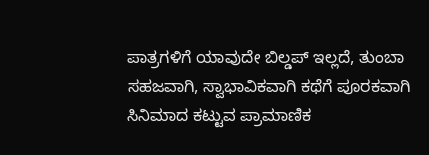ಪಾತ್ರಗಳಿಗೆ ಯಾವುದೇ ಬಿಲ್ಡಪ್ ಇಲ್ಲದೆ, ತುಂಬಾ ಸಹಜವಾಗಿ, ಸ್ವಾಭಾವಿಕವಾಗಿ ಕಥೆಗೆ ಪೂರಕವಾಗಿ ಸಿನಿಮಾದ ಕಟ್ಟುವ ಪ್ರಾಮಾಣಿಕ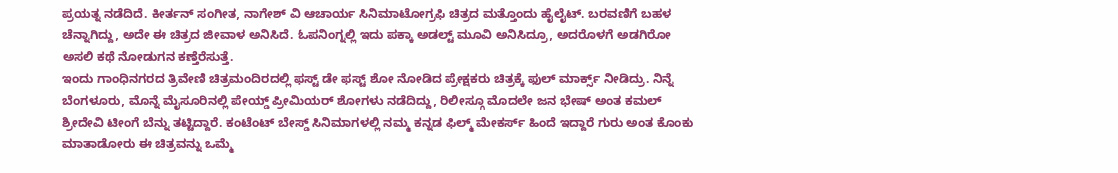ಪ್ರಯತ್ನ ನಡೆದಿದೆ. ಕೀರ್ತನ್ ಸಂಗೀತ, ನಾಗೇಶ್ ವಿ ಆಚಾರ್ಯ ಸಿನಿಮಾಟೋಗ್ರಫಿ ಚಿತ್ರದ ಮತ್ತೊಂದು ಹೈಲೈಟ್. ಬರವಣಿಗೆ ಬಹಳ ಚೆನ್ನಾಗಿದ್ದು, ಅದೇ ಈ ಚಿತ್ರದ ಜೀವಾಳ ಅನಿಸಿದೆ. ಓಪನಿಂಗ್ನಲ್ಲಿ ಇದು ಪಕ್ಕಾ ಅಡಲ್ಟ್ ಮೂವಿ ಅನಿಸಿದ್ರೂ, ಅದರೊಳಗೆ ಅಡಗಿರೋ ಅಸಲಿ ಕಥೆ ನೋಡುಗನ ಕಣ್ತೆರೆಸುತ್ತೆ.
ಇಂದು ಗಾಂಧಿನಗರದ ತ್ರಿವೇಣಿ ಚಿತ್ರಮಂದಿರದಲ್ಲಿ ಫಸ್ಟ್ ಡೇ ಫಸ್ಟ್ ಶೋ ನೋಡಿದ ಪ್ರೇಕ್ಷಕರು ಚಿತ್ರಕ್ಕೆ ಫುಲ್ ಮಾರ್ಕ್ಸ್ ನೀಡಿದ್ರು. ನಿನ್ನೆ ಬೆಂಗಳೂರು, ಮೊನ್ನೆ ಮೈಸೂರಿನಲ್ಲಿ ಪೇಯ್ಡ್ ಪ್ರೀಮಿಯರ್ ಶೋಗಳು ನಡೆದಿದ್ದು, ರಿಲೀಸ್ಗೂ ಮೊದಲೇ ಜನ ಭೇಷ್ ಅಂತ ಕಮಲ್ ಶ್ರೀದೇವಿ ಟೀಂಗೆ ಬೆನ್ನು ತಟ್ಟಿದ್ದಾರೆ. ಕಂಟೆಂಟ್ ಬೇಸ್ಡ್ ಸಿನಿಮಾಗಳಲ್ಲಿ ನಮ್ಮ ಕನ್ನಡ ಫಿಲ್ಮ್ ಮೇಕರ್ಸ್ ಹಿಂದೆ ಇದ್ದಾರೆ ಗುರು ಅಂತ ಕೊಂಕು ಮಾತಾಡೋರು ಈ ಚಿತ್ರವನ್ನು ಒಮ್ಮೆ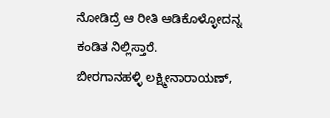ನೋಡಿದ್ರೆ ಆ ರೀತಿ ಆಡಿಕೊಳ್ಳೋದನ್ನ ಕಂಡಿತ ನಿಲ್ಲಿಸ್ತಾರೆ.
ಬೀರಗಾನಹಳ್ಳಿ ಲಕ್ಷ್ಮೀನಾರಾಯಣ್,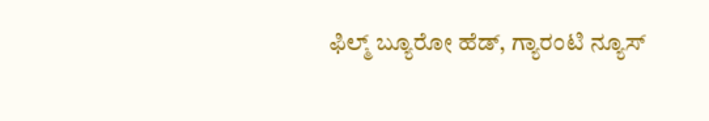ಫಿಲ್ಮ್ ಬ್ಯೂರೋ ಹೆಡ್, ಗ್ಯಾರಂಟಿ ನ್ಯೂಸ್